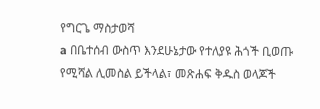የግርጌ ማስታወሻ
a በቤተሰብ ውስጥ እንደሁኔታው የተለያዩ ሕጎች ቢወጡ የሚሻል ሊመስል ይችላል፣ መጽሐፍ ቅዱስ ወላጆች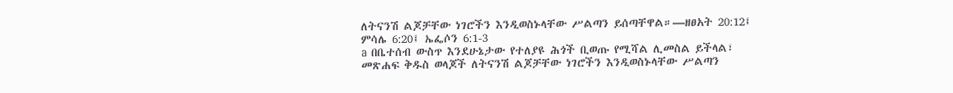ለትናንሽ ልጆቻቸው ነገሮችን እንዲወስኑላቸው ሥልጣን ይሰጣቸዋል።—ዘፀአት 20:12፤ ምሳሌ 6:20፤ ኤፌሶን 6:1-3
a በቤተሰብ ውስጥ እንደሁኔታው የተለያዩ ሕጎች ቢወጡ የሚሻል ሊመስል ይችላል፣ መጽሐፍ ቅዱስ ወላጆች ለትናንሽ ልጆቻቸው ነገሮችን እንዲወስኑላቸው ሥልጣን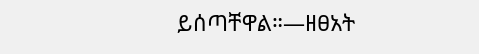ይሰጣቸዋል።—ዘፀአት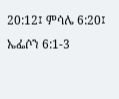20:12፤ ምሳሌ 6:20፤ ኤፌሶን 6:1-3